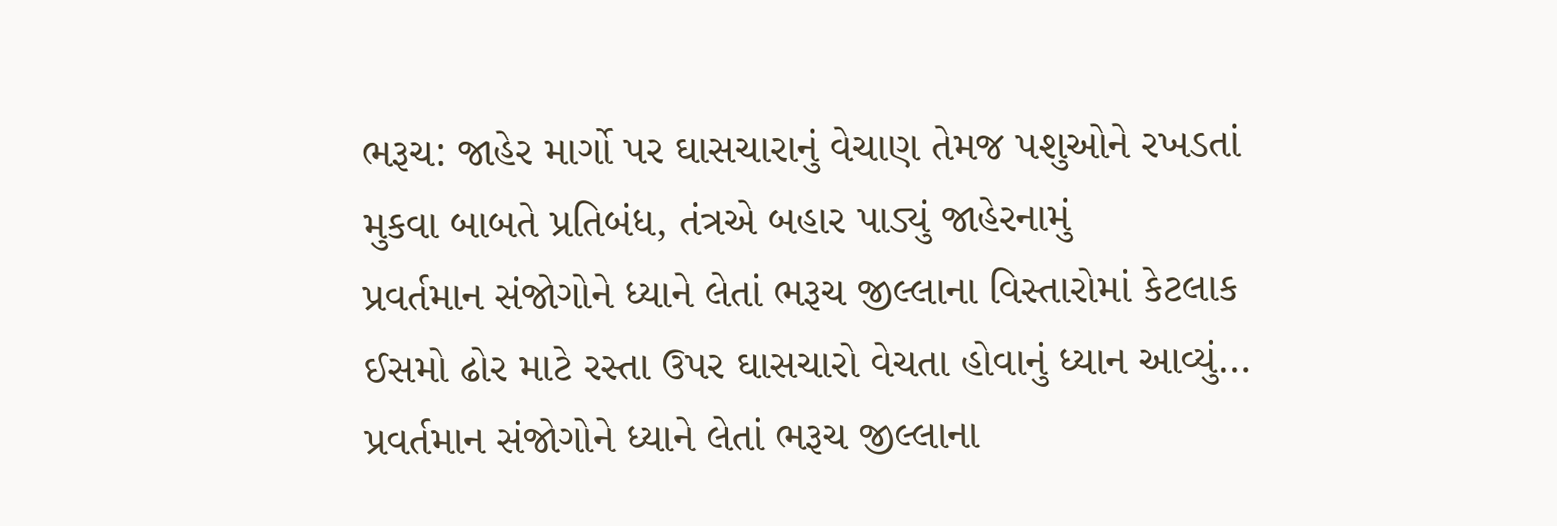ભરૂચ: જાહેર માર્ગો પર ઘાસચારાનું વેચાણ તેમજ પશુઓને રખડતાં મુકવા બાબતે પ્રતિબંધ, તંત્રએ બહાર પાડ્યું જાહેરનામું
પ્રવર્તમાન સંજોગોને ધ્યાને લેતાં ભરૂચ જીલ્લાના વિસ્તારોમાં કેટલાક ઈસમો ઢોર માટે રસ્તા ઉપર ઘાસચારો વેચતા હોવાનું ધ્યાન આવ્યું…
પ્રવર્તમાન સંજોગોને ધ્યાને લેતાં ભરૂચ જીલ્લાના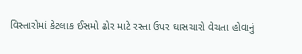વિસ્તારોમાં કેટલાક ઈસમો ઢોર માટે રસ્તા ઉપર ઘાસચારો વેચતા હોવાનું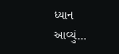ધ્યાન આવ્યું…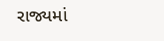રાજ્યમાં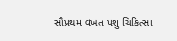સૌપ્રથમ વખત પશુ ચિકિત્સા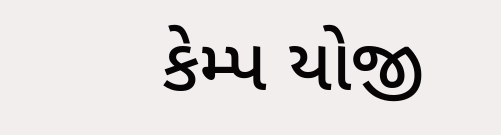કેમ્પ યોજી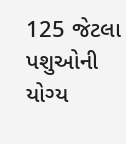125 જેટલા પશુઓની યોગ્ય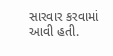સારવાર કરવામાં આવી હતી.